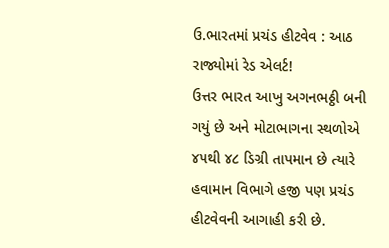ઉ.ભારતમાં પ્રચંડ હીટવેવ : આઠ રાજ્યોમાં રેડ એલર્ટ!
ઉત્તર ભારત આખુ અગનભઠ્ઠી બની ગયું છે અને મોટાભાગના સ્થળોએ ૪૫થી ૪૮ ડિગ્રી તાપમાન છે ત્યારે હવામાન વિભાગે હજી પણ પ્રચંડ હીટવેવની આગાહી કરી છે.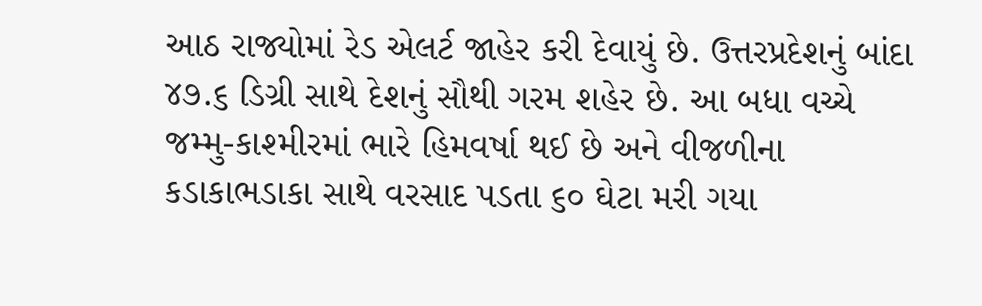આઠ રાજ્યોમાં રેડ એલર્ટ જાહેર કરી દેવાયું છે. ઉત્તરપ્રદેશનું બાંદા ૪૭.૬ ડિગ્રી સાથે દેશનું સૌથી ગરમ શહેર છે. આ બધા વચ્ચે જમ્મુ-કાશ્મીરમાં ભારે હિમવર્ષા થઈ છે અને વીજળીના કડાકાભડાકા સાથે વરસાદ પડતા ૬૦ ઘેટા મરી ગયા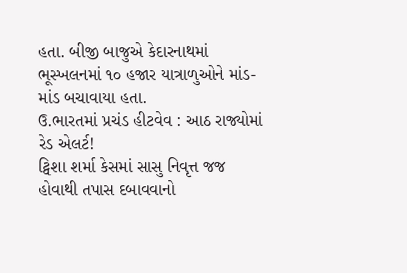હતા. બીજી બાજુએ કેદારનાથમાં ભૂસ્ખલનમાં ૧૦ હજાર યાત્રાળુઓને માંડ-માંડ બચાવાયા હતા.
ઉ.ભારતમાં પ્રચંડ હીટવેવ : આઠ રાજ્યોમાં રેડ એલર્ટ!
ટ્વિશા શર્મા કેસમાં સાસુ નિવૃત્ત જજ હોવાથી તપાસ દબાવવાનો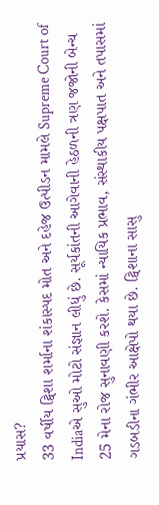પ્રયાસ?
33 વર્ષીય ટ્વિશા શર્માના શંકાસ્પદ મોત અને દહેજ ઉત્પીડન મામલે Supreme Court of Indiaએ સુઓ મોટો સંજ્ઞાન લીધું છે. સૂર્યકાંતની આગેવાની હેઠળની ત્રણ જજોની બેન્ચ 25 મેના રોજ સુનાવણી કરશે. કેસમાં ન્યાયિક પ્રભાવ, સંસ્થાકીય પક્ષપાત અને તપાસમાં ગડબડીના ગંભીર આક્ષેપો થયા છે. ટ્વિશાના સાસુ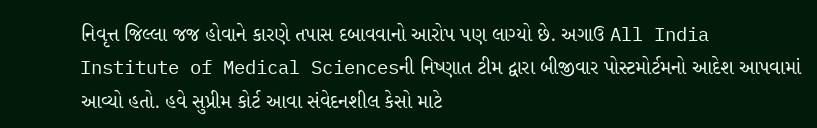નિવૃત્ત જિલ્લા જજ હોવાને કારણે તપાસ દબાવવાનો આરોપ પણ લાગ્યો છે. અગાઉ All India Institute of Medical Sciencesની નિષ્ણાત ટીમ દ્વારા બીજીવાર પોસ્ટમોર્ટમનો આદેશ આપવામાં આવ્યો હતો. હવે સુપ્રીમ કોર્ટ આવા સંવેદનશીલ કેસો માટે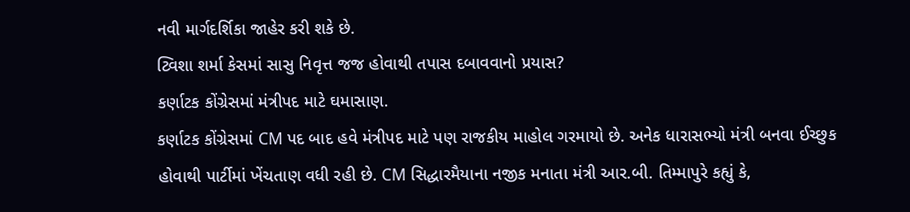નવી માર્ગદર્શિકા જાહેર કરી શકે છે.
ટ્વિશા શર્મા કેસમાં સાસુ નિવૃત્ત જજ હોવાથી તપાસ દબાવવાનો પ્રયાસ?
કર્ણાટક કોંગ્રેસમાં મંત્રીપદ માટે ઘમાસાણ.
કર્ણાટક કોંગ્રેસમાં CM પદ બાદ હવે મંત્રીપદ માટે પણ રાજકીય માહોલ ગરમાયો છે. અનેક ધારાસભ્યો મંત્રી બનવા ઈચ્છુક હોવાથી પાર્ટીમાં ખેંચતાણ વધી રહી છે. CM સિદ્ધારમૈયાના નજીક મનાતા મંત્રી આર.બી. તિમ્માપુરે કહ્યું કે,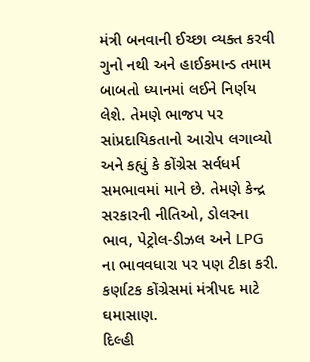મંત્રી બનવાની ઈચ્છા વ્યક્ત કરવી ગુનો નથી અને હાઈકમાન્ડ તમામ બાબતો ધ્યાનમાં લઈને નિર્ણય લેશે. તેમણે ભાજપ પર સાંપ્રદાયિકતાનો આરોપ લગાવ્યો અને કહ્યું કે કોંગ્રેસ સર્વધર્મ સમભાવમાં માને છે. તેમણે કેન્દ્ર સરકારની નીતિઓ, ડોલરના ભાવ, પેટ્રોલ-ડીઝલ અને LPG ના ભાવવધારા પર પણ ટીકા કરી.
કર્ણાટક કોંગ્રેસમાં મંત્રીપદ માટે ઘમાસાણ.
દિલ્હી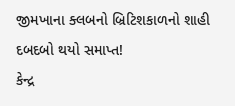જીમખાના ક્લબનો બ્રિટિશકાળનો શાહી દબદબો થયો સમાપ્ત!
કેન્દ્ર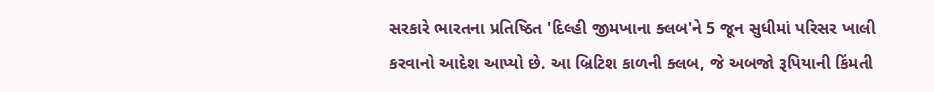સરકારે ભારતના પ્રતિષ્ઠિત 'દિલ્હી જીમખાના ક્લબ'ને 5 જૂન સુધીમાં પરિસર ખાલી કરવાનો આદેશ આપ્યો છે. આ બ્રિટિશ કાળની ક્લબ, જે અબજો રૂપિયાની કિંમતી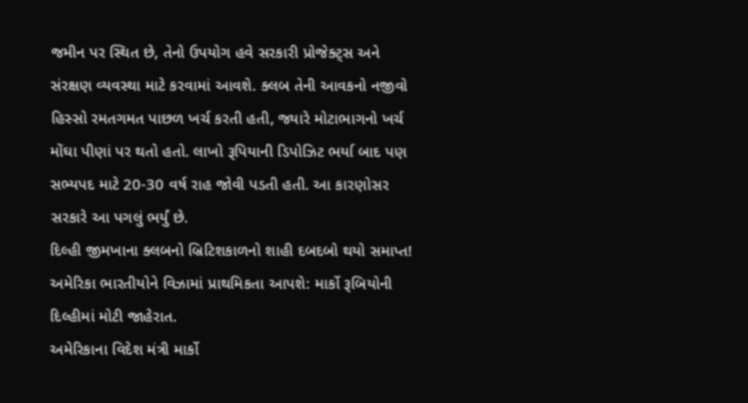જમીન પર સ્થિત છે, તેનો ઉપયોગ હવે સરકારી પ્રોજેક્ટ્સ અને સંરક્ષણ વ્યવસ્થા માટે કરવામાં આવશે. ક્લબ તેની આવકનો નજીવો હિસ્સો રમતગમત પાછળ ખર્ચ કરતી હતી, જ્યારે મોટાભાગનો ખર્ચ મોંઘા પીણાં પર થતો હતો. લાખો રૂપિયાની ડિપોઝિટ ભર્યા બાદ પણ સભ્યપદ માટે 20-30 વર્ષ રાહ જોવી પડતી હતી. આ કારણોસર સરકારે આ પગલું ભર્યું છે.
દિલ્હી જીમખાના ક્લબનો બ્રિટિશકાળનો શાહી દબદબો થયો સમાપ્ત!
અમેરિકા ભારતીયોને વિઝામાં પ્રાથમિકતા આપશે: માર્કો રૂબિયોની દિલ્હીમાં મોટી જાહેરાત.
અમેરિકાના વિદેશ મંત્રી માર્કો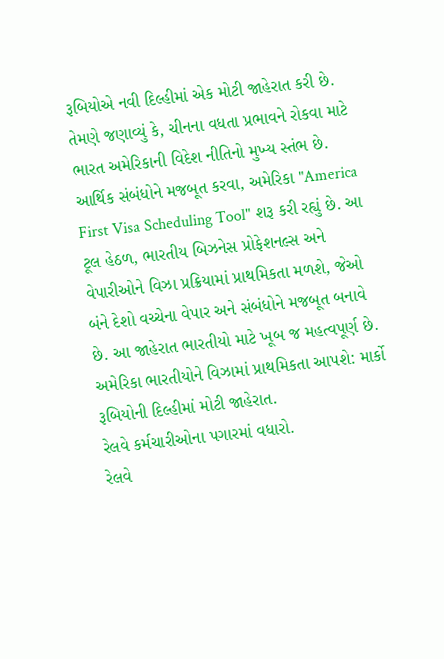રૂબિયોએ નવી દિલ્હીમાં એક મોટી જાહેરાત કરી છે. તેમણે જણાવ્યું કે, ચીનના વધતા પ્રભાવને રોકવા માટે ભારત અમેરિકાની વિદેશ નીતિનો મુખ્ય સ્તંભ છે. આર્થિક સંબંધોને મજબૂત કરવા, અમેરિકા "America First Visa Scheduling Tool" શરૂ કરી રહ્યું છે. આ ટૂલ હેઠળ, ભારતીય બિઝનેસ પ્રોફેશનલ્સ અને વેપારીઓને વિઝા પ્રક્રિયામાં પ્રાથમિકતા મળશે, જેઓ બંને દેશો વચ્ચેના વેપાર અને સંબંધોને મજબૂત બનાવે છે. આ જાહેરાત ભારતીયો માટે ખૂબ જ મહત્વપૂર્ણ છે.
અમેરિકા ભારતીયોને વિઝામાં પ્રાથમિકતા આપશે: માર્કો રૂબિયોની દિલ્હીમાં મોટી જાહેરાત.
રેલવે કર્મચારીઓના પગારમાં વધારો.
રેલવે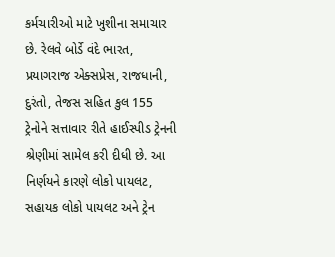કર્મચારીઓ માટે ખુશીના સમાચાર છે. રેલવે બોર્ડે વંદે ભારત, પ્રયાગરાજ એક્સપ્રેસ, રાજધાની, દુરંતો, તેજસ સહિત કુલ 155 ટ્રેનોને સત્તાવાર રીતે હાઈસ્પીડ ટ્રેનની શ્રેણીમાં સામેલ કરી દીધી છે. આ નિર્ણયને કારણે લોકો પાયલટ, સહાયક લોકો પાયલટ અને ટ્રેન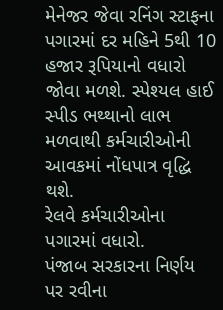મેનેજર જેવા રનિંગ સ્ટાફના પગારમાં દર મહિને 5થી 10 હજાર રૂપિયાનો વધારો જોવા મળશે. સ્પેશ્યલ હાઈ સ્પીડ ભથ્થાનો લાભ મળવાથી કર્મચારીઓની આવકમાં નોંધપાત્ર વૃદ્ધિ થશે.
રેલવે કર્મચારીઓના પગારમાં વધારો.
પંજાબ સરકારના નિર્ણય પર રવીના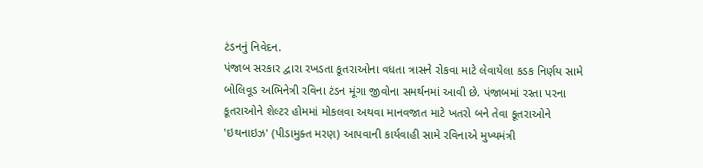ટંડનનું નિવેદન.
પંજાબ સરકાર દ્વારા રખડતા કૂતરાઓના વધતા ત્રાસને રોકવા માટે લેવાયેલા કડક નિર્ણય સામે બોલિવૂડ અભિનેત્રી રવિના ટંડન મૂંગા જીવોના સમર્થનમાં આવી છે. પંજાબમાં રસ્તા પરના કૂતરાઓને શેલ્ટર હોમમાં મોકલવા અથવા માનવજાત માટે ખતરો બને તેવા કૂતરાઓને 'ઇથનાઇઝ' (પીડામુક્ત મરણ) આપવાની કાર્યવાહી સામે રવિનાએ મુખ્યમંત્રી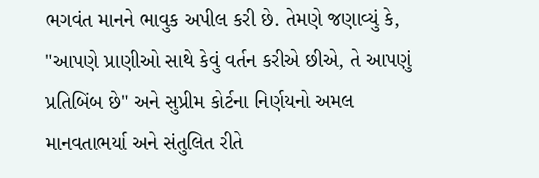ભગવંત માનને ભાવુક અપીલ કરી છે. તેમણે જણાવ્યું કે, "આપણે પ્રાણીઓ સાથે કેવું વર્તન કરીએ છીએ, તે આપણું પ્રતિબિંબ છે" અને સુપ્રીમ કોર્ટના નિર્ણયનો અમલ માનવતાભર્યા અને સંતુલિત રીતે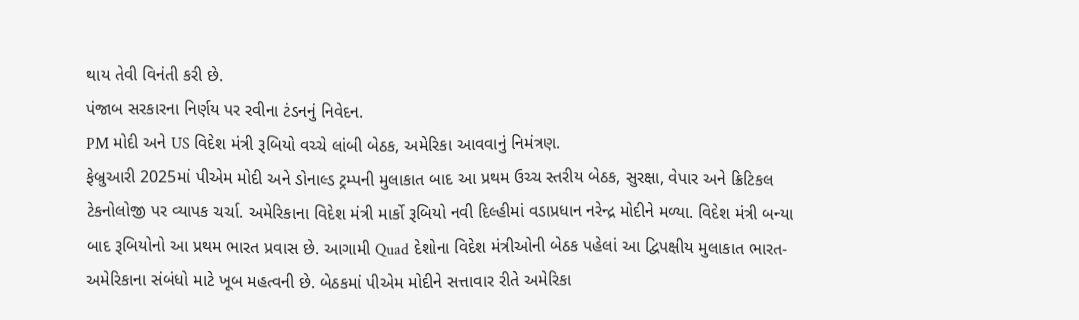થાય તેવી વિનંતી કરી છે.
પંજાબ સરકારના નિર્ણય પર રવીના ટંડનનું નિવેદન.
PM મોદી અને US વિદેશ મંત્રી રૂબિયો વચ્ચે લાંબી બેઠક, અમેરિકા આવવાનું નિમંત્રણ.
ફેબ્રુઆરી 2025માં પીએમ મોદી અને ડોનાલ્ડ ટ્રમ્પની મુલાકાત બાદ આ પ્રથમ ઉચ્ચ સ્તરીય બેઠક, સુરક્ષા, વેપાર અને ક્રિટિકલ ટેકનોલોજી પર વ્યાપક ચર્ચા. અમેરિકાના વિદેશ મંત્રી માર્કો રૂબિયો નવી દિલ્હીમાં વડાપ્રધાન નરેન્દ્ર મોદીને મળ્યા. વિદેશ મંત્રી બન્યા બાદ રૂબિયોનો આ પ્રથમ ભારત પ્રવાસ છે. આગામી Quad દેશોના વિદેશ મંત્રીઓની બેઠક પહેલાં આ દ્વિપક્ષીય મુલાકાત ભારત-અમેરિકાના સંબંધો માટે ખૂબ મહત્વની છે. બેઠકમાં પીએમ મોદીને સત્તાવાર રીતે અમેરિકા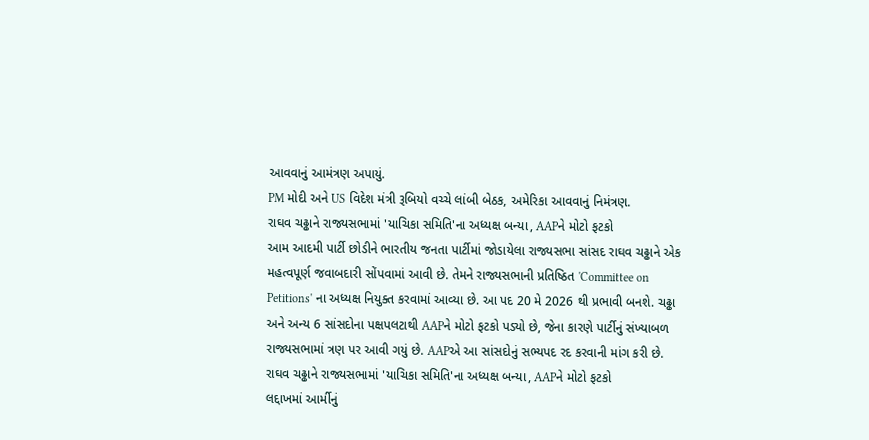આવવાનું આમંત્રણ અપાયું.
PM મોદી અને US વિદેશ મંત્રી રૂબિયો વચ્ચે લાંબી બેઠક, અમેરિકા આવવાનું નિમંત્રણ.
રાઘવ ચઢ્ઢાને રાજ્યસભામાં 'યાચિકા સમિતિ'ના અધ્યક્ષ બન્યા, AAPને મોટો ફટકો
આમ આદમી પાર્ટી છોડીને ભારતીય જનતા પાર્ટીમાં જોડાયેલા રાજ્યસભા સાંસદ રાઘવ ચઢ્ઢાને એક મહત્વપૂર્ણ જવાબદારી સોંપવામાં આવી છે. તેમને રાજ્યસભાની પ્રતિષ્ઠિત 'Committee on Petitions' ના અધ્યક્ષ નિયુક્ત કરવામાં આવ્યા છે. આ પદ 20 મે 2026 થી પ્રભાવી બનશે. ચઢ્ઢા અને અન્ય 6 સાંસદોના પક્ષપલટાથી AAPને મોટો ફટકો પડ્યો છે, જેના કારણે પાર્ટીનું સંખ્યાબળ રાજ્યસભામાં ત્રણ પર આવી ગયું છે. AAPએ આ સાંસદોનું સભ્યપદ રદ કરવાની માંગ કરી છે.
રાઘવ ચઢ્ઢાને રાજ્યસભામાં 'યાચિકા સમિતિ'ના અધ્યક્ષ બન્યા, AAPને મોટો ફટકો
લદ્દાખમાં આર્મીનું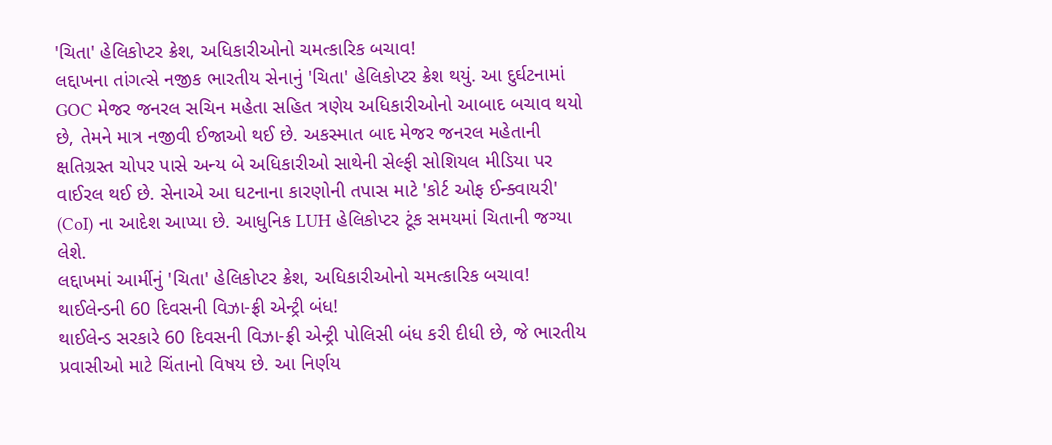'ચિતા' હેલિકોપ્ટર ક્રેશ, અધિકારીઓનો ચમત્કારિક બચાવ!
લદ્દાખના તાંગત્સે નજીક ભારતીય સેનાનું 'ચિતા' હેલિકોપ્ટર ક્રેશ થયું. આ દુર્ઘટનામાં GOC મેજર જનરલ સચિન મહેતા સહિત ત્રણેય અધિકારીઓનો આબાદ બચાવ થયો છે, તેમને માત્ર નજીવી ઈજાઓ થઈ છે. અકસ્માત બાદ મેજર જનરલ મહેતાની ક્ષતિગ્રસ્ત ચોપર પાસે અન્ય બે અધિકારીઓ સાથેની સેલ્ફી સોશિયલ મીડિયા પર વાઈરલ થઈ છે. સેનાએ આ ઘટનાના કારણોની તપાસ માટે 'કોર્ટ ઓફ ઈન્ક્વાયરી' (CoI) ના આદેશ આપ્યા છે. આધુનિક LUH હેલિકોપ્ટર ટૂંક સમયમાં ચિતાની જગ્યા લેશે.
લદ્દાખમાં આર્મીનું 'ચિતા' હેલિકોપ્ટર ક્રેશ, અધિકારીઓનો ચમત્કારિક બચાવ!
થાઈલેન્ડની 60 દિવસની વિઝા-ફ્રી એન્ટ્રી બંધ!
થાઈલેન્ડ સરકારે 60 દિવસની વિઝા-ફ્રી એન્ટ્રી પોલિસી બંધ કરી દીધી છે, જે ભારતીય પ્રવાસીઓ માટે ચિંતાનો વિષય છે. આ નિર્ણય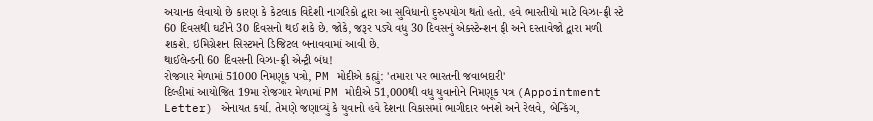અચાનક લેવાયો છે કારણ કે કેટલાક વિદેશી નાગરિકો દ્વારા આ સુવિધાનો દુરુપયોગ થતો હતો. હવે ભારતીયો માટે વિઝા-ફ્રી સ્ટે 60 દિવસથી ઘટીને 30 દિવસનો થઈ શકે છે. જોકે, જરૂર પડ્યે વધુ 30 દિવસનું એક્સ્ટેન્શન ફી અને દસ્તાવેજો દ્વારા મળી શકશે. ઇમિગ્રેશન સિસ્ટમને ડિજિટલ બનાવવામાં આવી છે.
થાઈલેન્ડની 60 દિવસની વિઝા-ફ્રી એન્ટ્રી બંધ!
રોજગાર મેળામાં 51000 નિમણૂક પત્રો, PM મોદીએ કહ્યું: 'તમારા પર ભારતની જવાબદારી'
દિલ્હીમાં આયોજિત 19મા રોજગાર મેળામાં PM મોદીએ 51,000થી વધુ યુવાનોને નિમણૂક પત્ર (Appointment Letter) એનાયત કર્યા. તેમણે જણાવ્યું કે યુવાનો હવે દેશના વિકાસમાં ભાગીદાર બનશે અને રેલવે, બેન્કિંગ,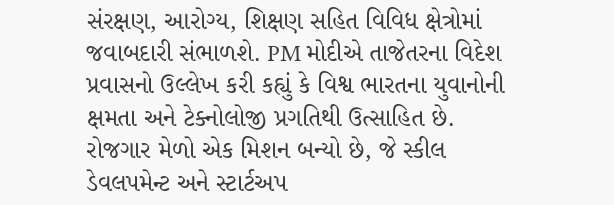સંરક્ષણ, આરોગ્ય, શિક્ષણ સહિત વિવિધ ક્ષેત્રોમાં જવાબદારી સંભાળશે. PM મોદીએ તાજેતરના વિદેશ પ્રવાસનો ઉલ્લેખ કરી કહ્યું કે વિશ્વ ભારતના યુવાનોની ક્ષમતા અને ટેક્નોલોજી પ્રગતિથી ઉત્સાહિત છે. રોજગાર મેળો એક મિશન બન્યો છે, જે સ્કીલ ડેવલપમેન્ટ અને સ્ટાર્ટઅપ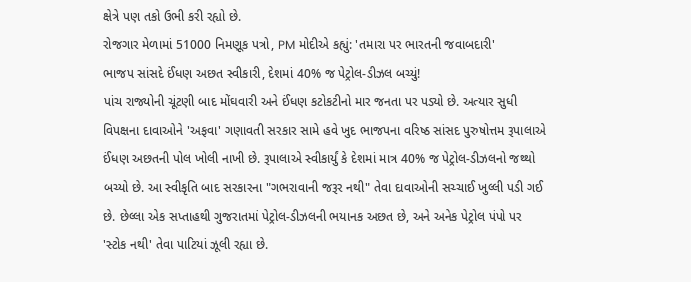ક્ષેત્રે પણ તકો ઉભી કરી રહ્યો છે.
રોજગાર મેળામાં 51000 નિમણૂક પત્રો, PM મોદીએ કહ્યું: 'તમારા પર ભારતની જવાબદારી'
ભાજપ સાંસદે ઈંધણ અછત સ્વીકારી, દેશમાં 40% જ પેટ્રોલ-ડીઝલ બચ્યું!
પાંચ રાજ્યોની ચૂંટણી બાદ મોંઘવારી અને ઈંધણ કટોકટીનો માર જનતા પર પડ્યો છે. અત્યાર સુધી વિપક્ષના દાવાઓને 'અફવા' ગણાવતી સરકાર સામે હવે ખુદ ભાજપના વરિષ્ઠ સાંસદ પુરુષોત્તમ રૂપાલાએ ઈંધણ અછતની પોલ ખોલી નાખી છે. રૂપાલાએ સ્વીકાર્યું કે દેશમાં માત્ર 40% જ પેટ્રોલ-ડીઝલનો જથ્થો બચ્યો છે. આ સ્વીકૃતિ બાદ સરકારના "ગભરાવાની જરૂર નથી" તેવા દાવાઓની સચ્ચાઈ ખુલ્લી પડી ગઈ છે. છેલ્લા એક સપ્તાહથી ગુજરાતમાં પેટ્રોલ-ડીઝલની ભયાનક અછત છે, અને અનેક પેટ્રોલ પંપો પર 'સ્ટોક નથી' તેવા પાટિયાં ઝૂલી રહ્યા છે.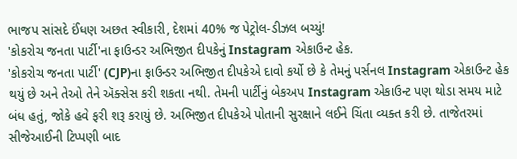ભાજપ સાંસદે ઈંધણ અછત સ્વીકારી, દેશમાં 40% જ પેટ્રોલ-ડીઝલ બચ્યું!
'કોકરોચ જનતા પાર્ટી'ના ફાઉન્ડર અભિજીત દીપકેનું Instagram એકાઉન્ટ હેક.
'કોકરોચ જનતા પાર્ટી' (CJP)ના ફાઉન્ડર અભિજીત દીપકેએ દાવો કર્યો છે કે તેમનું પર્સનલ Instagram એકાઉન્ટ હેક થયું છે અને તેઓ તેને ઍક્સેસ કરી શકતા નથી. તેમની પાર્ટીનું બેકઅપ Instagram એકાઉન્ટ પણ થોડા સમય માટે બંધ હતું, જોકે હવે ફરી શરૂ કરાયું છે. અભિજીત દીપકેએ પોતાની સુરક્ષાને લઈને ચિંતા વ્યક્ત કરી છે. તાજેતરમાં સીજેઆઈની ટિપ્પણી બાદ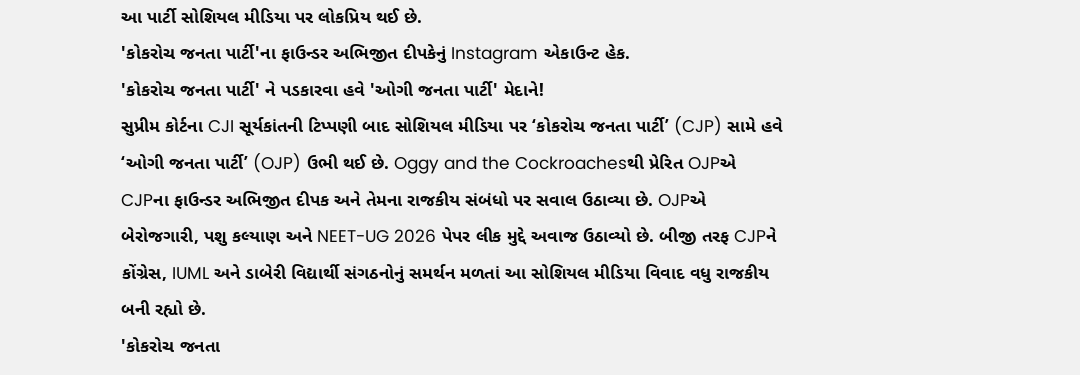આ પાર્ટી સોશિયલ મીડિયા પર લોકપ્રિય થઈ છે.
'કોકરોચ જનતા પાર્ટી'ના ફાઉન્ડર અભિજીત દીપકેનું Instagram એકાઉન્ટ હેક.
'કોકરોચ જનતા પાર્ટી' ને પડકારવા હવે 'ઓગી જનતા પાર્ટી' મેદાને!
સુપ્રીમ કોર્ટના CJI સૂર્યકાંતની ટિપ્પણી બાદ સોશિયલ મીડિયા પર ‘કોકરોચ જનતા પાર્ટી’ (CJP) સામે હવે ‘ઓગી જનતા પાર્ટી’ (OJP) ઉભી થઈ છે. Oggy and the Cockroachesથી પ્રેરિત OJPએ CJPના ફાઉન્ડર અભિજીત દીપક અને તેમના રાજકીય સંબંધો પર સવાલ ઉઠાવ્યા છે. OJPએ બેરોજગારી, પશુ કલ્યાણ અને NEET-UG 2026 પેપર લીક મુદ્દે અવાજ ઉઠાવ્યો છે. બીજી તરફ CJPને કોંગ્રેસ, IUML અને ડાબેરી વિદ્યાર્થી સંગઠનોનું સમર્થન મળતાં આ સોશિયલ મીડિયા વિવાદ વધુ રાજકીય બની રહ્યો છે.
'કોકરોચ જનતા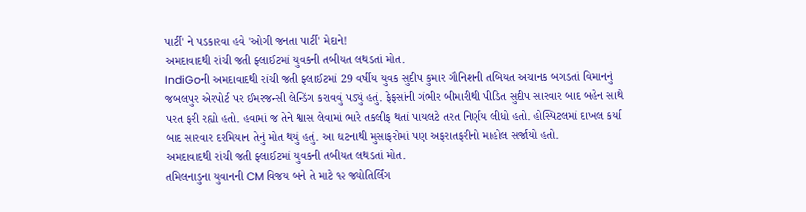પાર્ટી' ને પડકારવા હવે 'ઓગી જનતા પાર્ટી' મેદાને!
અમદાવાદથી રાંચી જતી ફ્લાઈટમાં યુવકની તબીયત લથડતાં મોત.
IndiGoની અમદાવાદથી રાંચી જતી ફ્લાઈટમાં 29 વર્ષીય યુવક સુદીપ કુમાર ગૌનિશની તબિયત અચાનક બગડતાં વિમાનનું જબલપુર એરપોર્ટ પર ઈમરજન્સી લેન્ડિંગ કરાવવું પડ્યું હતું. ફેફસાંની ગંભીર બીમારીથી પીડિત સુદીપ સારવાર બાદ બહેન સાથે પરત ફરી રહ્યો હતો. હવામાં જ તેને શ્વાસ લેવામાં ભારે તકલીફ થતાં પાયલટે તરત નિર્ણય લીધો હતો. હોસ્પિટલમાં દાખલ કર્યા બાદ સારવાર દરમિયાન તેનું મોત થયું હતું. આ ઘટનાથી મુસાફરોમાં પણ અફરાતફરીનો માહોલ સર્જાયો હતો.
અમદાવાદથી રાંચી જતી ફ્લાઈટમાં યુવકની તબીયત લથડતાં મોત.
તમિલનાડુના યુવાનની CM વિજય બને તે માટે ૧૨ જ્યોતિર્લિંગ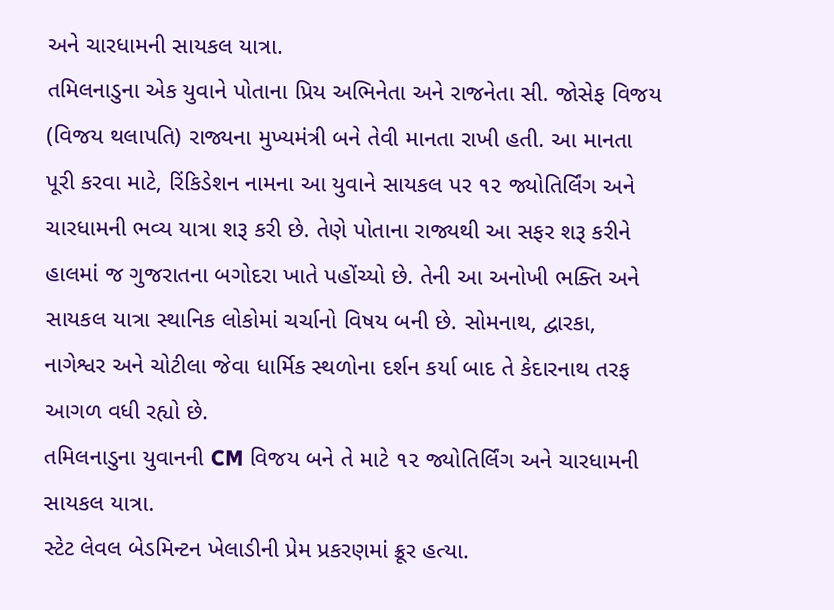અને ચારધામની સાયકલ યાત્રા.
તમિલનાડુના એક યુવાને પોતાના પ્રિય અભિનેતા અને રાજનેતા સી. જોસેફ વિજય (વિજય થલાપતિ) રાજ્યના મુખ્યમંત્રી બને તેવી માનતા રાખી હતી. આ માનતા પૂરી કરવા માટે, રિંકિડેશન નામના આ યુવાને સાયકલ પર ૧૨ જ્યોતિર્લિંગ અને ચારધામની ભવ્ય યાત્રા શરૂ કરી છે. તેણે પોતાના રાજ્યથી આ સફર શરૂ કરીને હાલમાં જ ગુજરાતના બગોદરા ખાતે પહોંચ્યો છે. તેની આ અનોખી ભક્તિ અને સાયકલ યાત્રા સ્થાનિક લોકોમાં ચર્ચાનો વિષય બની છે. સોમનાથ, દ્વારકા, નાગેશ્વર અને ચોટીલા જેવા ધાર્મિક સ્થળોના દર્શન કર્યા બાદ તે કેદારનાથ તરફ આગળ વધી રહ્યો છે.
તમિલનાડુના યુવાનની CM વિજય બને તે માટે ૧૨ જ્યોતિર્લિંગ અને ચારધામની સાયકલ યાત્રા.
સ્ટેટ લેવલ બેડમિન્ટન ખેલાડીની પ્રેમ પ્રકરણમાં ક્રૂર હત્યા.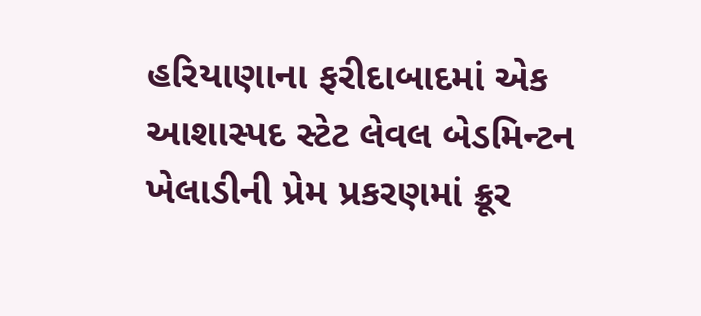હરિયાણાના ફરીદાબાદમાં એક આશાસ્પદ સ્ટેટ લેવલ બેડમિન્ટન ખેલાડીની પ્રેમ પ્રકરણમાં ક્રૂર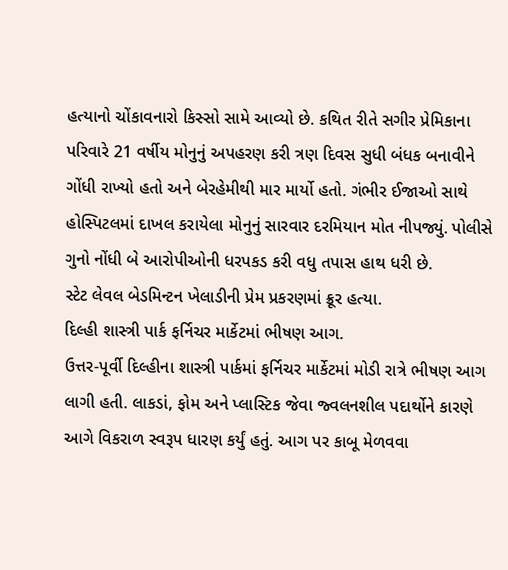હત્યાનો ચોંકાવનારો કિસ્સો સામે આવ્યો છે. કથિત રીતે સગીર પ્રેમિકાના પરિવારે 21 વર્ષીય મોનુનું અપહરણ કરી ત્રણ દિવસ સુધી બંધક બનાવીને ગોંધી રાખ્યો હતો અને બેરહેમીથી માર માર્યો હતો. ગંભીર ઈજાઓ સાથે હોસ્પિટલમાં દાખલ કરાયેલા મોનુનું સારવાર દરમિયાન મોત નીપજ્યું. પોલીસે ગુનો નોંધી બે આરોપીઓની ધરપકડ કરી વધુ તપાસ હાથ ધરી છે.
સ્ટેટ લેવલ બેડમિન્ટન ખેલાડીની પ્રેમ પ્રકરણમાં ક્રૂર હત્યા.
દિલ્હી શાસ્ત્રી પાર્ક ફર્નિચર માર્કેટમાં ભીષણ આગ.
ઉત્તર-પૂર્વી દિલ્હીના શાસ્ત્રી પાર્કમાં ફર્નિચર માર્કેટમાં મોડી રાત્રે ભીષણ આગ લાગી હતી. લાકડાં, ફોમ અને પ્લાસ્ટિક જેવા જ્વલનશીલ પદાર્થોને કારણે આગે વિકરાળ સ્વરૂપ ધારણ કર્યું હતું. આગ પર કાબૂ મેળવવા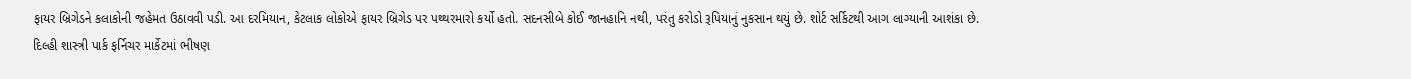ફાયર બ્રિગેડને કલાકોની જહેમત ઉઠાવવી પડી. આ દરમિયાન, કેટલાક લોકોએ ફાયર બ્રિગેડ પર પથ્થરમારો કર્યો હતો. સદનસીબે કોઈ જાનહાનિ નથી, પરંતુ કરોડો રૂપિયાનું નુકસાન થયું છે. શોર્ટ સર્કિટથી આગ લાગ્યાની આશંકા છે.
દિલ્હી શાસ્ત્રી પાર્ક ફર્નિચર માર્કેટમાં ભીષણ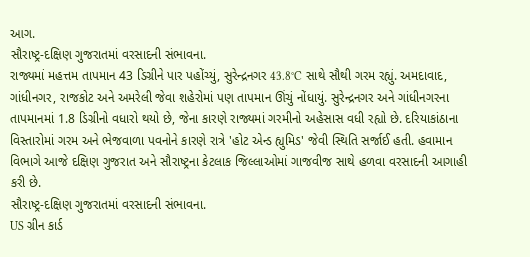આગ.
સૌરાષ્ટ્ર-દક્ષિણ ગુજરાતમાં વરસાદની સંભાવના.
રાજ્યમાં મહત્તમ તાપમાન 43 ડિગ્રીને પાર પહોંચ્યું, સુરેન્દ્રનગર 43.8°C સાથે સૌથી ગરમ રહ્યું. અમદાવાદ, ગાંધીનગર, રાજકોટ અને અમરેલી જેવા શહેરોમાં પણ તાપમાન ઊંચું નોંધાયું. સુરેન્દ્રનગર અને ગાંધીનગરના તાપમાનમાં 1.8 ડિગ્રીનો વધારો થયો છે, જેના કારણે રાજ્યમાં ગરમીનો અહેસાસ વધી રહ્યો છે. દરિયાકાંઠાના વિસ્તારોમાં ગરમ અને ભેજવાળા પવનોને કારણે રાત્રે 'હોટ એન્ડ હ્યુમિડ' જેવી સ્થિતિ સર્જાઈ હતી. હવામાન વિભાગે આજે દક્ષિણ ગુજરાત અને સૌરાષ્ટ્રના કેટલાક જિલ્લાઓમાં ગાજવીજ સાથે હળવા વરસાદની આગાહી કરી છે.
સૌરાષ્ટ્ર-દક્ષિણ ગુજરાતમાં વરસાદની સંભાવના.
US ગ્રીન કાર્ડ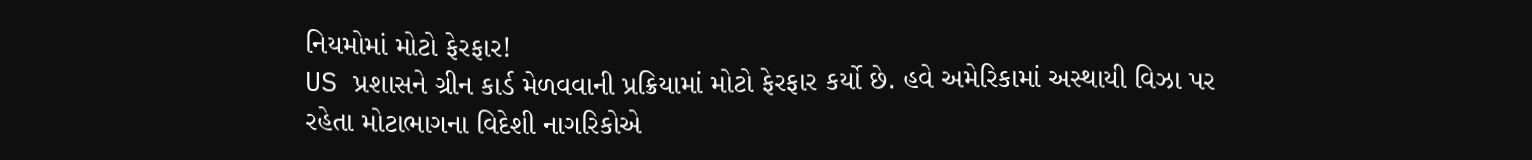નિયમોમાં મોટો ફેરફાર!
US પ્રશાસને ગ્રીન કાર્ડ મેળવવાની પ્રક્રિયામાં મોટો ફેરફાર કર્યો છે. હવે અમેરિકામાં અસ્થાયી વિઝા પર રહેતા મોટાભાગના વિદેશી નાગરિકોએ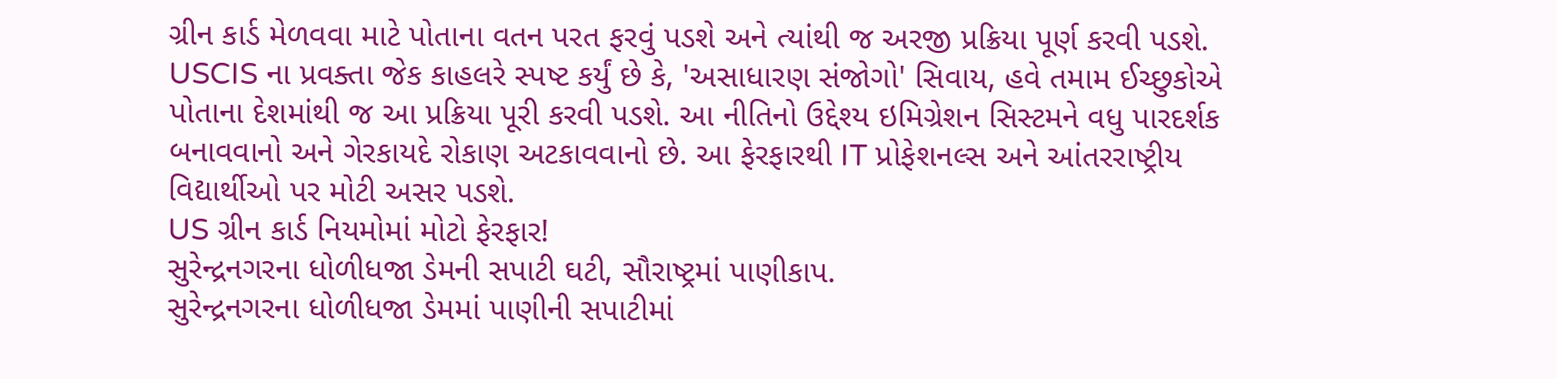ગ્રીન કાર્ડ મેળવવા માટે પોતાના વતન પરત ફરવું પડશે અને ત્યાંથી જ અરજી પ્રક્રિયા પૂર્ણ કરવી પડશે. USCIS ના પ્રવક્તા જેક કાહલરે સ્પષ્ટ કર્યું છે કે, 'અસાધારણ સંજોગો' સિવાય, હવે તમામ ઈચ્છુકોએ પોતાના દેશમાંથી જ આ પ્રક્રિયા પૂરી કરવી પડશે. આ નીતિનો ઉદ્દેશ્ય ઇમિગ્રેશન સિસ્ટમને વધુ પારદર્શક બનાવવાનો અને ગેરકાયદે રોકાણ અટકાવવાનો છે. આ ફેરફારથી IT પ્રોફેશનલ્સ અને આંતરરાષ્ટ્રીય વિદ્યાર્થીઓ પર મોટી અસર પડશે.
US ગ્રીન કાર્ડ નિયમોમાં મોટો ફેરફાર!
સુરેન્દ્રનગરના ધોળીધજા ડેમની સપાટી ઘટી, સૌરાષ્ટ્રમાં પાણીકાપ.
સુરેન્દ્રનગરના ધોળીધજા ડેમમાં પાણીની સપાટીમાં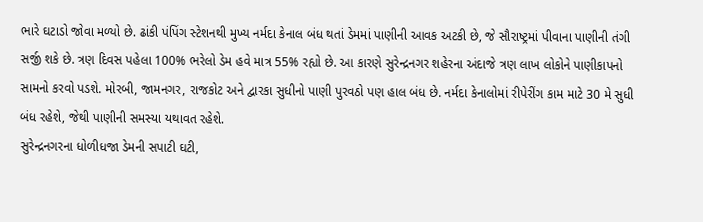ભારે ઘટાડો જોવા મળ્યો છે. ઢાંકી પંપિંગ સ્ટેશનથી મુખ્ય નર્મદા કેનાલ બંધ થતાં ડેમમાં પાણીની આવક અટકી છે, જે સૌરાષ્ટ્રમાં પીવાના પાણીની તંગી સર્જી શકે છે. ત્રણ દિવસ પહેલા 100% ભરેલો ડેમ હવે માત્ર 55% રહ્યો છે. આ કારણે સુરેન્દ્રનગર શહેરના અંદાજે ત્રણ લાખ લોકોને પાણીકાપનો સામનો કરવો પડશે. મોરબી, જામનગર, રાજકોટ અને દ્વારકા સુધીનો પાણી પુરવઠો પણ હાલ બંધ છે. નર્મદા કેનાલોમાં રીપેરીંગ કામ માટે 30 મે સુધી બંધ રહેશે, જેથી પાણીની સમસ્યા યથાવત રહેશે.
સુરેન્દ્રનગરના ધોળીધજા ડેમની સપાટી ઘટી,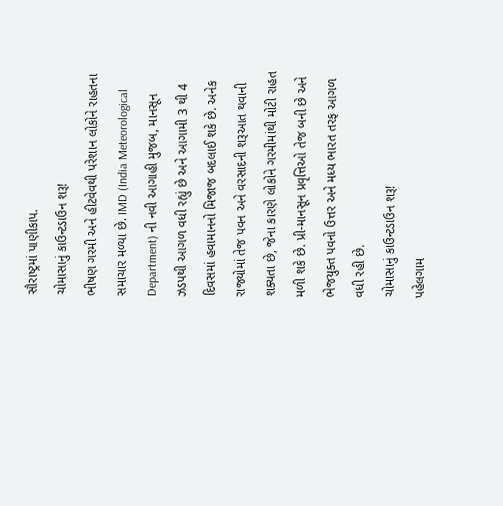સૌરાષ્ટ્રમાં પાણીકાપ.
ચોમાસાનું કાઉન્ટડાઉન શરૂ!
ભીષણ ગરમી અને હીટવેવથી પરેશાન લોકોને રાહતના સમાચાર મળ્યા છે. IMD (India Meteorological Department) ની નવી આગાહી મુજબ, માનસૂન ઝડપથી આગળ વધી રહ્યું છે અને આગામી 3 થી 4 દિવસમાં હવામાનનો મિજાજ બદલાઈ શકે છે. અનેક રાજ્યોમાં તેજ પવન અને વરસાદની શરૂઆત થવાની શક્યતા છે, જેના કારણે લોકોને ગરમીમાંથી મોટી રાહત મળી શકે છે. પ્રી-માનસૂન પ્રવૃત્તિઓ તેજ બની છે અને ભેજયુક્ત પવનો ઉત્તર અને મધ્ય ભારત તરફ આગળ વધી રહી છે.
ચોમાસાનું કાઉન્ટડાઉન શરૂ!
પહેલગામ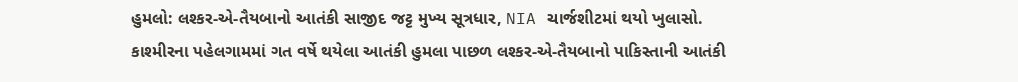હુમલો: લશ્કર-એ-તૈયબાનો આતંકી સાજીદ જટ્ટ મુખ્ય સૂત્રધાર, NIA ચાર્જશીટમાં થયો ખુલાસો.
કાશ્મીરના પહેલગામમાં ગત વર્ષે થયેલા આતંકી હુમલા પાછળ લશ્કર-એ-તૈયબાનો પાકિસ્તાની આતંકી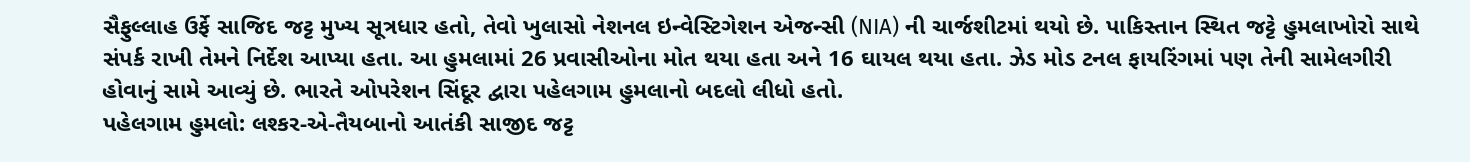સૈફુલ્લાહ ઉર્ફે સાજિદ જટ્ટ મુખ્ય સૂત્રધાર હતો, તેવો ખુલાસો નેશનલ ઇન્વેસ્ટિગેશન એજન્સી (NIA) ની ચાર્જશીટમાં થયો છે. પાકિસ્તાન સ્થિત જટ્ટે હુમલાખોરો સાથે સંપર્ક રાખી તેમને નિર્દેશ આપ્યા હતા. આ હુમલામાં 26 પ્રવાસીઓના મોત થયા હતા અને 16 ઘાયલ થયા હતા. ઝેડ મોડ ટનલ ફાયરિંગમાં પણ તેની સામેલગીરી હોવાનું સામે આવ્યું છે. ભારતે ઓપરેશન સિંદૂર દ્વારા પહેલગામ હુમલાનો બદલો લીધો હતો.
પહેલગામ હુમલો: લશ્કર-એ-તૈયબાનો આતંકી સાજીદ જટ્ટ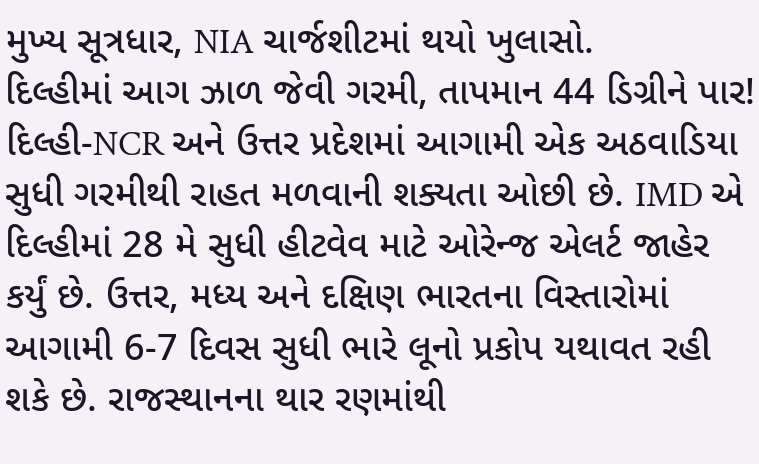મુખ્ય સૂત્રધાર, NIA ચાર્જશીટમાં થયો ખુલાસો.
દિલ્હીમાં આગ ઝાળ જેવી ગરમી, તાપમાન 44 ડિગ્રીને પાર!
દિલ્હી-NCR અને ઉત્તર પ્રદેશમાં આગામી એક અઠવાડિયા સુધી ગરમીથી રાહત મળવાની શક્યતા ઓછી છે. IMD એ દિલ્હીમાં 28 મે સુધી હીટવેવ માટે ઓરેન્જ એલર્ટ જાહેર કર્યું છે. ઉત્તર, મધ્ય અને દક્ષિણ ભારતના વિસ્તારોમાં આગામી 6-7 દિવસ સુધી ભારે લૂનો પ્રકોપ યથાવત રહી શકે છે. રાજસ્થાનના થાર રણમાંથી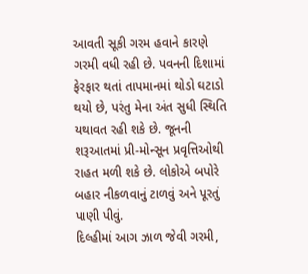આવતી સૂકી ગરમ હવાને કારણે ગરમી વધી રહી છે. પવનની દિશામાં ફેરફાર થતાં તાપમાનમાં થોડો ઘટાડો થયો છે, પરંતુ મેના અંત સુધી સ્થિતિ યથાવત રહી શકે છે. જૂનની શરૂઆતમાં પ્રી-મોન્સૂન પ્રવૃત્તિઓથી રાહત મળી શકે છે. લોકોએ બપોરે બહાર નીકળવાનું ટાળવું અને પૂરતું પાણી પીવું.
દિલ્હીમાં આગ ઝાળ જેવી ગરમી,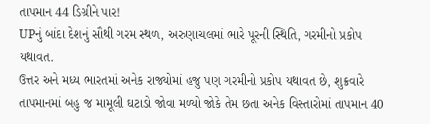તાપમાન 44 ડિગ્રીને પાર!
UPનું બાંદા દેશનું સૌથી ગરમ સ્થળ, અરુણાચલમાં ભારે પૂરની સ્થિતિ, ગરમીનો પ્રકોપ યથાવત.
ઉત્તર અને મધ્ય ભારતમાં અનેક રાજ્યોમાં હજુ પણ ગરમીનો પ્રકોપ યથાવત છે, શુક્રવારે તાપમાનમાં બહુ જ મામૂલી ઘટાડો જોવા મળ્યો જોકે તેમ છતા અનેક વિસ્તારોમાં તાપમાન 40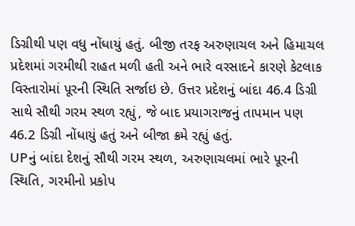ડિગ્રીથી પણ વધુ નોંધાયું હતું. બીજી તરફ અરુણાચલ અને હિમાચલ પ્રદેશમાં ગરમીથી રાહત મળી હતી અને ભારે વરસાદને કારણે કેટલાક વિસ્તારોમાં પૂરની સ્થિતિ સર્જાઇ છે. ઉત્તર પ્રદેશનું બાંદા 46.4 ડિગ્રી સાથે સૌથી ગરમ સ્થળ રહ્યું, જે બાદ પ્રયાગરાજનું તાપમાન પણ 46.2 ડિગ્રી નોંધાયું હતું અને બીજા ક્રમે રહ્યું હતું.
UPનું બાંદા દેશનું સૌથી ગરમ સ્થળ, અરુણાચલમાં ભારે પૂરની સ્થિતિ, ગરમીનો પ્રકોપ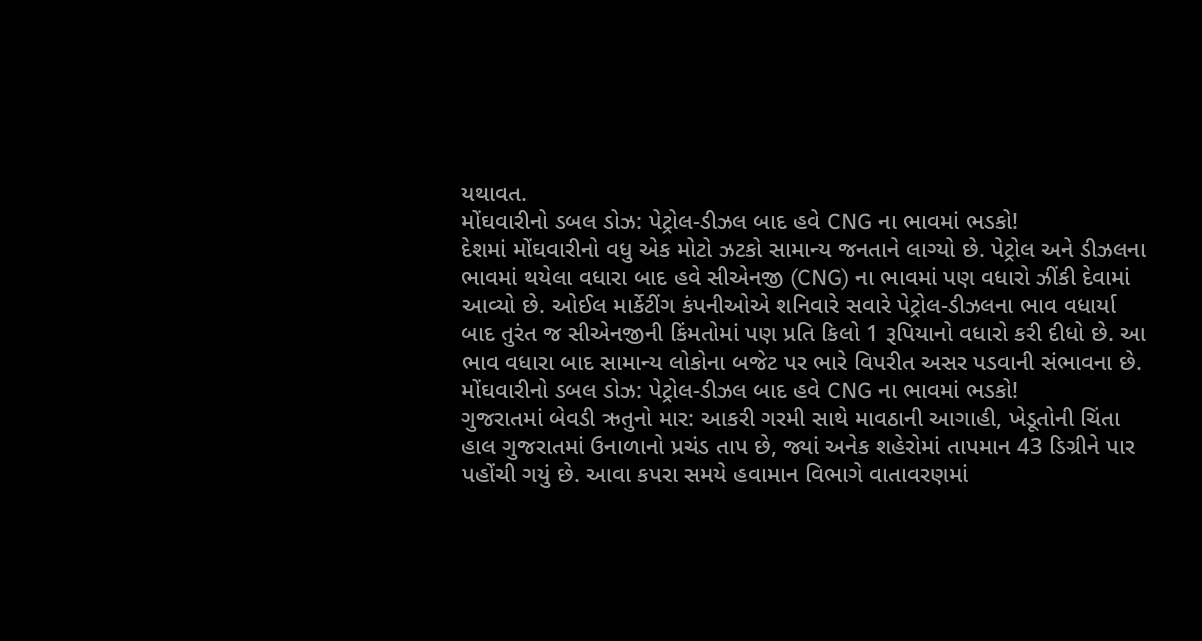યથાવત.
મોંઘવારીનો ડબલ ડોઝ: પેટ્રોલ-ડીઝલ બાદ હવે CNG ના ભાવમાં ભડકો!
દેશમાં મોંઘવારીનો વધુ એક મોટો ઝટકો સામાન્ય જનતાને લાગ્યો છે. પેટ્રોલ અને ડીઝલના ભાવમાં થયેલા વધારા બાદ હવે સીએનજી (CNG) ના ભાવમાં પણ વધારો ઝીંકી દેવામાં આવ્યો છે. ઓઈલ માર્કેટીંગ કંપનીઓએ શનિવારે સવારે પેટ્રોલ-ડીઝલના ભાવ વધાર્યા બાદ તુરંત જ સીએનજીની કિંમતોમાં પણ પ્રતિ કિલો 1 રૂપિયાનો વધારો કરી દીધો છે. આ ભાવ વધારા બાદ સામાન્ય લોકોના બજેટ પર ભારે વિપરીત અસર પડવાની સંભાવના છે.
મોંઘવારીનો ડબલ ડોઝ: પેટ્રોલ-ડીઝલ બાદ હવે CNG ના ભાવમાં ભડકો!
ગુજરાતમાં બેવડી ઋતુનો માર: આકરી ગરમી સાથે માવઠાની આગાહી, ખેડૂતોની ચિંતા
હાલ ગુજરાતમાં ઉનાળાનો પ્રચંડ તાપ છે, જ્યાં અનેક શહેરોમાં તાપમાન 43 ડિગ્રીને પાર પહોંચી ગયું છે. આવા કપરા સમયે હવામાન વિભાગે વાતાવરણમાં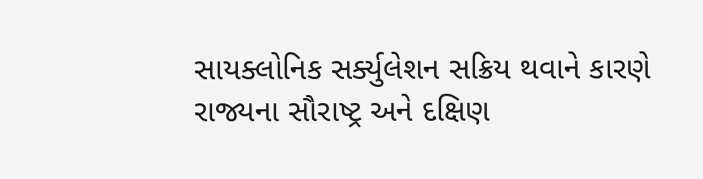સાયક્લોનિક સર્ક્યુલેશન સક્રિય થવાને કારણે રાજ્યના સૌરાષ્ટ્ર અને દક્ષિણ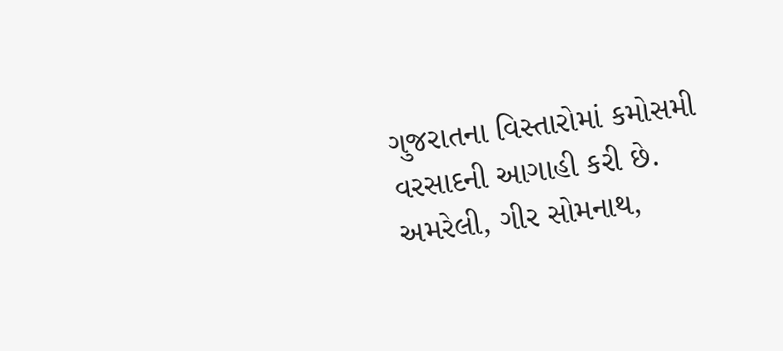ગુજરાતના વિસ્તારોમાં કમોસમી વરસાદની આગાહી કરી છે. અમરેલી, ગીર સોમનાથ,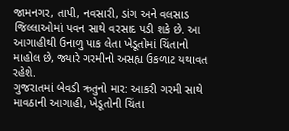જામનગર, તાપી, નવસારી, ડાંગ અને વલસાડ જિલ્લાઓમાં પવન સાથે વરસાદ પડી શકે છે. આ આગાહીથી ઉનાળુ પાક લેતા ખેડૂતોમાં ચિંતાનો માહોલ છે, જ્યારે ગરમીનો અસહ્ય ઉકળાટ યથાવત રહેશે.
ગુજરાતમાં બેવડી ઋતુનો માર: આકરી ગરમી સાથે માવઠાની આગાહી, ખેડૂતોની ચિંતા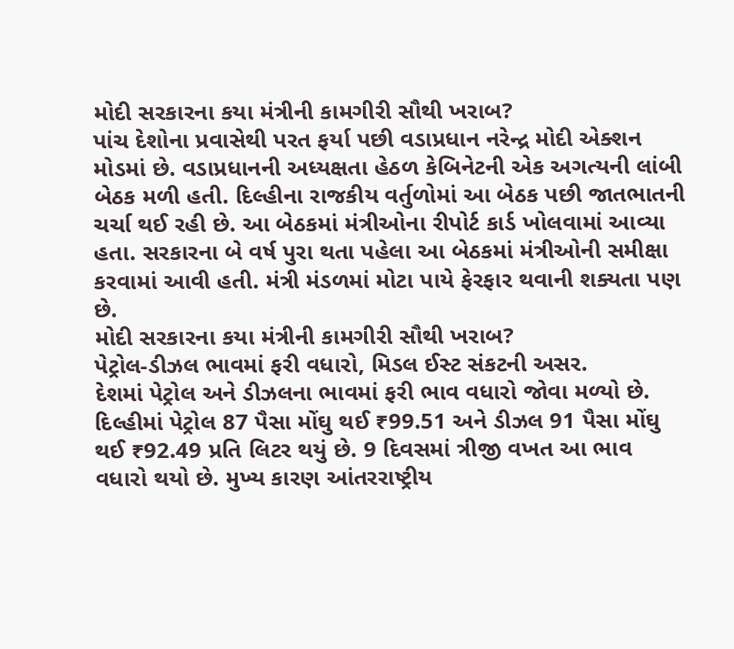મોદી સરકારના કયા મંત્રીની કામગીરી સૌથી ખરાબ?
પાંચ દેશોના પ્રવાસેથી પરત ફર્યા પછી વડાપ્રધાન નરેન્દ્ર મોદી એક્શન મોડમાં છે. વડાપ્રધાનની અધ્યક્ષતા હેઠળ કેબિનેટની એક અગત્યની લાંબી બેઠક મળી હતી. દિલ્હીના રાજકીય વર્તુળોમાં આ બેઠક પછી જાતભાતની ચર્ચા થઈ રહી છે. આ બેઠકમાં મંત્રીઓના રીપોર્ટ કાર્ડ ખોલવામાં આવ્યા હતા. સરકારના બે વર્ષ પુરા થતા પહેલા આ બેઠકમાં મંત્રીઓની સમીક્ષા કરવામાં આવી હતી. મંત્રી મંડળમાં મોટા પાયે ફેરફાર થવાની શક્યતા પણ છે.
મોદી સરકારના કયા મંત્રીની કામગીરી સૌથી ખરાબ?
પેટ્રોલ-ડીઝલ ભાવમાં ફરી વધારો, મિડલ ઈસ્ટ સંકટની અસર.
દેશમાં પેટ્રોલ અને ડીઝલના ભાવમાં ફરી ભાવ વધારો જોવા મળ્યો છે. દિલ્હીમાં પેટ્રોલ 87 પૈસા મોંઘુ થઈ ₹99.51 અને ડીઝલ 91 પૈસા મોંઘુ થઈ ₹92.49 પ્રતિ લિટર થયું છે. 9 દિવસમાં ત્રીજી વખત આ ભાવ વધારો થયો છે. મુખ્ય કારણ આંતરરાષ્ટ્રીય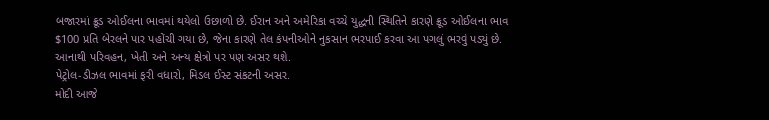બજારમાં ક્રૂડ ઓઈલના ભાવમાં થયેલો ઉછાળો છે. ઈરાન અને અમેરિકા વચ્ચે યુદ્ધની સ્થિતિને કારણે ક્રૂડ ઓઈલના ભાવ $100 પ્રતિ બેરલને પાર પહોંચી ગયા છે, જેના કારણે તેલ કંપનીઓને નુકસાન ભરપાઈ કરવા આ પગલું ભરવું પડ્યું છે. આનાથી પરિવહન, ખેતી અને અન્ય ક્ષેત્રો પર પણ અસર થશે.
પેટ્રોલ-ડીઝલ ભાવમાં ફરી વધારો, મિડલ ઈસ્ટ સંકટની અસર.
મોદી આજે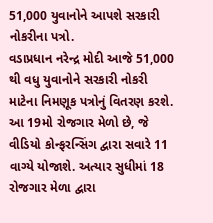51,000 યુવાનોને આપશે સરકારી નોકરીના પત્રો.
વડાપ્રધાન નરેન્દ્ર મોદી આજે 51,000 થી વધુ યુવાનોને સરકારી નોકરી માટેના નિમણૂક પત્રોનું વિતરણ કરશે. આ 19મો રોજગાર મેળો છે, જે વીડિયો કોન્ફરન્સિંગ દ્વારા સવારે 11 વાગ્યે યોજાશે. અત્યાર સુધીમાં 18 રોજગાર મેળા દ્વારા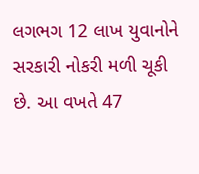લગભગ 12 લાખ યુવાનોને સરકારી નોકરી મળી ચૂકી છે. આ વખતે 47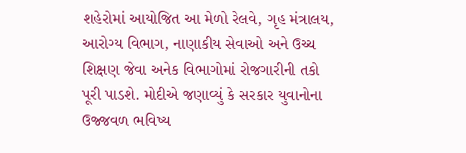શહેરોમાં આયોજિત આ મેળો રેલવે, ગૃહ મંત્રાલય, આરોગ્ય વિભાગ, નાણાકીય સેવાઓ અને ઉચ્ચ શિક્ષણ જેવા અનેક વિભાગોમાં રોજગારીની તકો પૂરી પાડશે. મોદીએ જણાવ્યું કે સરકાર યુવાનોના ઉજ્જવળ ભવિષ્ય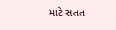માટે સતત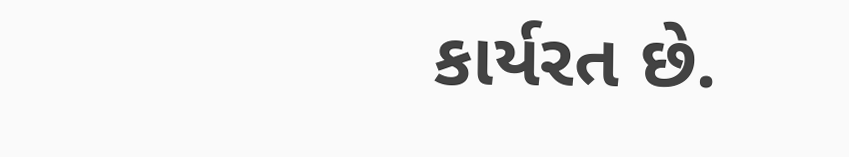કાર્યરત છે.